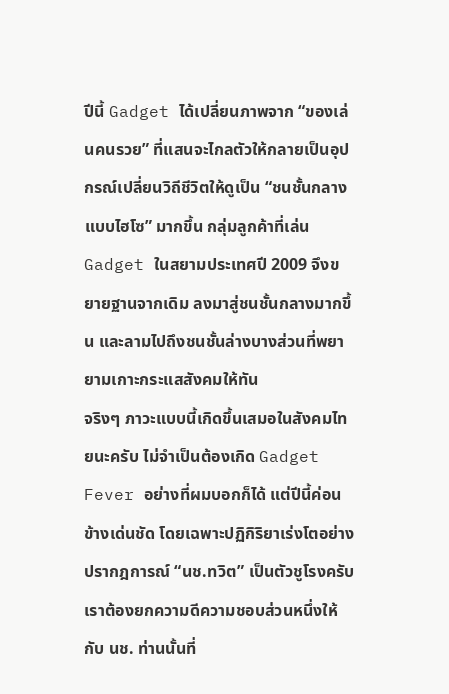ปีนี้ Gadget ได้เปลี่ยนภาพจาก “ของเล่นคนรวย” ที่แสนจะไกลตัวให้กลายเป็นอุปกรณ์เปลี่ยนวิถีชีวิตให้ดูเป็น “ชนชั้นกลางแบบไฮโซ” มากขึ้น กลุ่มลูกค้าที่เล่น Gadget ในสยามประเทศปี 2009 จึงขยายฐานจากเดิม ลงมาสู่ชนชั้นกลางมากขึ้น และลามไปถึงชนชั้นล่างบางส่วนที่พยายามเกาะกระแสสังคมให้ทัน
จริงๆ ภาวะแบบนี้เกิดขึ้นเสมอในสังคมไทยนะครับ ไม่จำเป็นต้องเกิด Gadget Fever อย่างที่ผมบอกก็ได้ แต่ปีนี้ค่อนข้างเด่นชัด โดยเฉพาะปฏิกิริยาเร่งโตอย่างปรากฎการณ์ “นช.ทวิต” เป็นตัวชูโรงครับ
เราต้องยกความดีความชอบส่วนหนึ่งให้กับ นช. ท่านนั้นที่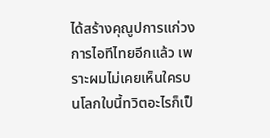ได้สร้างคุณูปการแก่วงการไอทีไทยอีกแล้ว เพราะผมไม่เคยเห็นใครบนโลกใบนี้ทวิตอะไรก็เป็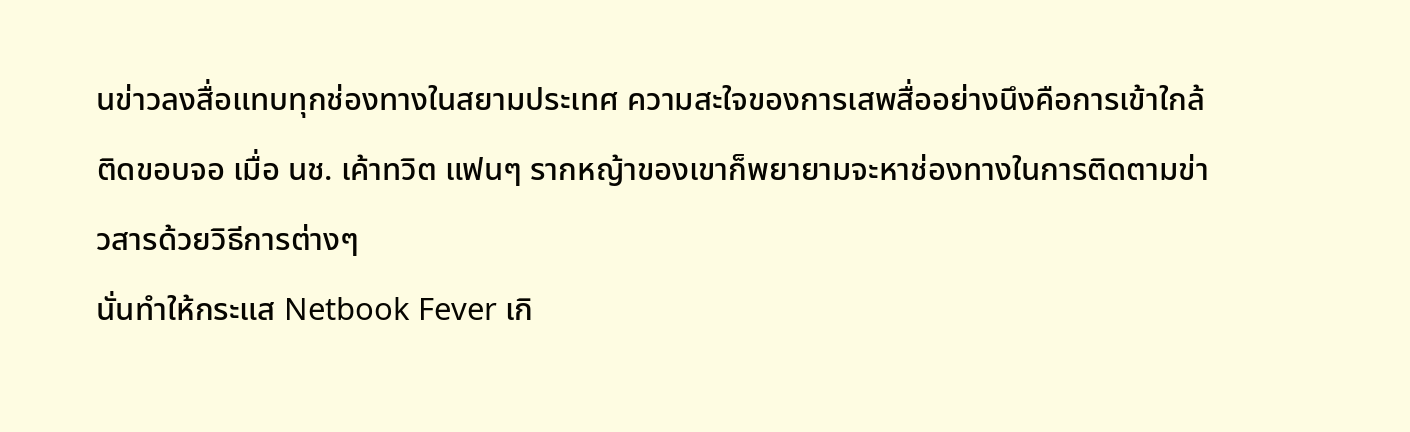นข่าวลงสื่อแทบทุกช่องทางในสยามประเทศ ความสะใจของการเสพสื่ออย่างนึงคือการเข้าใกล้ติดขอบจอ เมื่อ นช. เค้าทวิต แฟนๆ รากหญ้าของเขาก็พยายามจะหาช่องทางในการติดตามข่าวสารด้วยวิธีการต่างๆ
นั่นทำให้กระแส Netbook Fever เกิ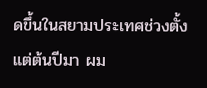ดขึ้นในสยามประเทศช่วงตั้งแต่ต้นปีมา ผม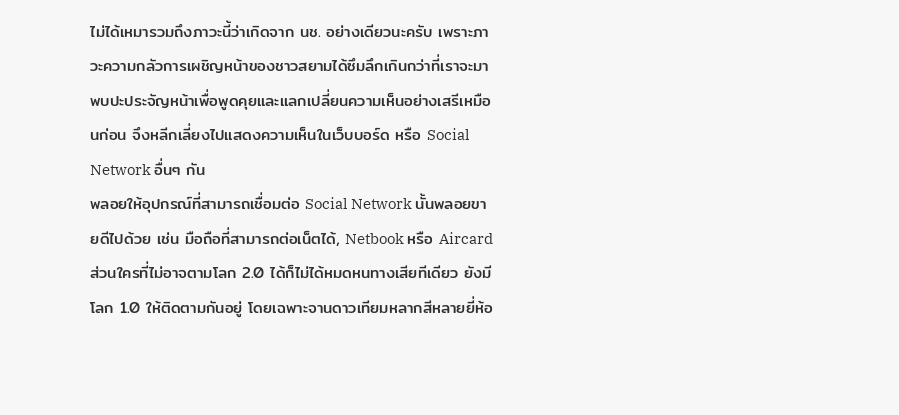ไม่ได้เหมารวมถึงภาวะนี้ว่าเกิดจาก นช. อย่างเดียวนะครับ เพราะภาวะความกลัวการเผชิญหน้าของชาวสยามได้ซึมลึกเกินกว่าที่เราจะมาพบปะประจัญหน้าเพื่อพูดคุยและแลกเปลี่ยนความเห็นอย่างเสรีเหมือนก่อน จึงหลีกเลี่ยงไปแสดงความเห็นในเว็บบอร์ด หรือ Social Network อื่นๆ กัน
พลอยให้อุปกรณ์ที่สามารถเชื่อมต่อ Social Network นั้นพลอยขายดีไปด้วย เช่น มือถือที่สามารถต่อเน็ตได้, Netbook หรือ Aircard
ส่วนใครที่ไม่อาจตามโลก 2.0 ได้ก็ไม่ได้หมดหนทางเสียทีเดียว ยังมีโลก 1.0 ให้ติดตามกันอยู่ โดยเฉพาะจานดาวเทียมหลากสีหลายยี่ห้อ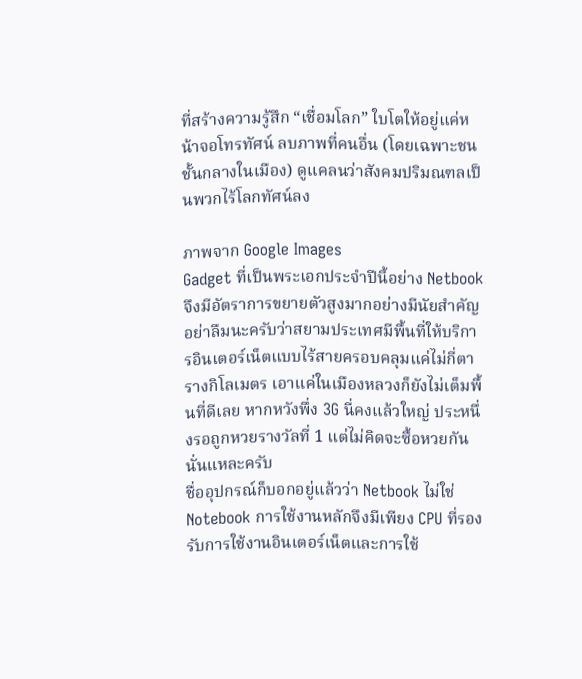ที่สร้างความรู้สึก “เชื่อมโลก” ใบโตให้อยู่แค่หน้าจอโทรทัศน์ ลบภาพที่คนอื่น (โดยเฉพาะชนชั้นกลางในเมือง) ดูแคลนว่าสังคมปริมณฑลเป็นพวกไร้โลกทัศน์ลง

ภาพจาก Google Images
Gadget ที่เป็นพระเอกประจำปีนี้อย่าง Netbook จึงมีอัตราการขยายตัวสูงมากอย่างมีนัยสำคัญ อย่าลืมนะครับว่าสยามประเทศมีพื้นที่ให้บริการอินเตอร์เน็ตแบบไร้สายครอบคลุมแค่ไม่กี่ตารางกิโลเมตร เอาแค่ในเมืองหลวงก็ยังไม่เต็มพื้นที่ดีเลย หากหวังพึ่ง 3G นี่คงแล้วใหญ่ ประหนึ่งรอถูกหวยรางวัลที่ 1 แต่ไม่คิดจะซื้อหวยกันนั่นแหละครับ
ชื่ออุปกรณ์ก็บอกอยู่แล้วว่า Netbook ไม่ใช่ Notebook การใช้งานหลักจึงมีเพียง CPU ที่รองรับการใช้งานอินเตอร์เน็ตและการใช้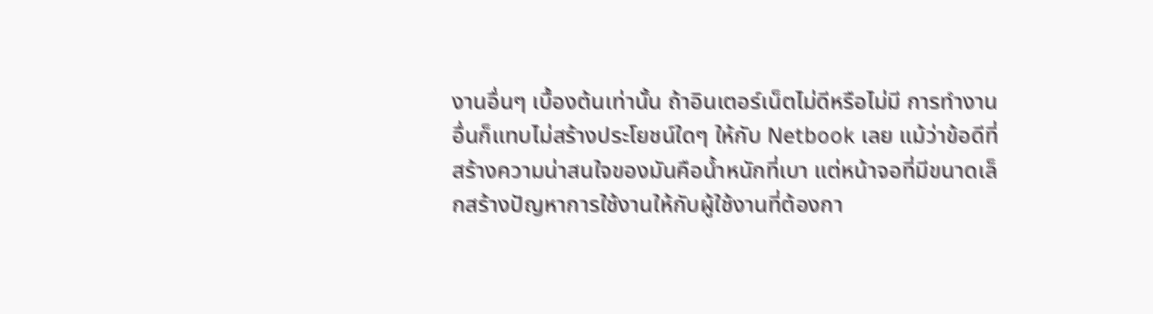งานอื่นๆ เบื้องต้นเท่านั้น ถ้าอินเตอร์เน็ตไม่ดีหรือไม่มี การทำงานอื่นก็แทบไม่สร้างประโยชน์ใดๆ ให้กับ Netbook เลย แม้ว่าข้อดีที่สร้างความน่าสนใจของมันคือน้ำหนักที่เบา แต่หน้าจอที่มีขนาดเล็กสร้างปัญหาการใช้งานให้กับผู้ใช้งานที่ต้องกา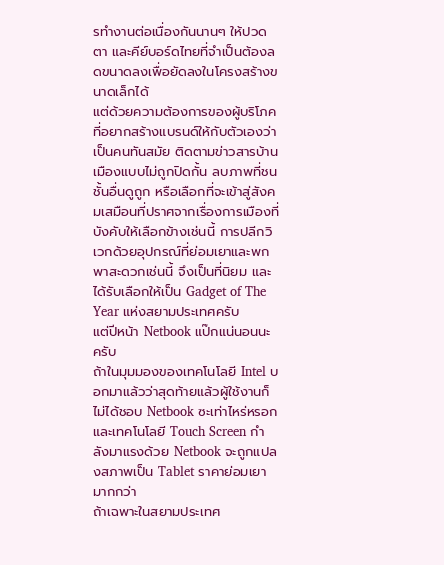รทำงานต่อเนื่องกันนานๆ ให้ปวดตา และคีย์บอร์ดไทยที่จำเป็นต้องลดขนาดลงเพื่อยัดลงในโครงสร้างขนาดเล็กได้
แต่ด้วยความต้องการของผู้บริโภคที่อยากสร้างแบรนด์ให้กับตัวเองว่าเป็นคนทันสมัย ติดตามข่าวสารบ้านเมืองแบบไม่ถูกปิดกั้น ลบภาพที่ชนชั้นอื่นดูถูก หรือเลือกที่จะเข้าสู่สังคมเสมือนที่ปราศจากเรื่องการเมืองที่บังคับให้เลือกข้างเช่นนี้ การปลีกวิเวกด้วยอุปกรณ์ที่ย่อมเยาและพกพาสะดวกเช่นนี้ จึงเป็นที่นิยม และได้รับเลือกให้เป็น Gadget of The Year แห่งสยามประเทศครับ
แต่ปีหน้า Netbook แป๊กแน่นอนนะครับ
ถ้าในมุมมองของเทคโนโลยี Intel บอกมาแล้วว่าสุดท้ายแล้วผู้ใช้งานก็ไม่ได้ชอบ Netbook ซะเท่าไหร่หรอก และเทคโนโลยี Touch Screen กำลังมาแรงด้วย Netbook จะถูกแปลงสภาพเป็น Tablet ราคาย่อมเยามากกว่า
ถ้าเฉพาะในสยามประเทศ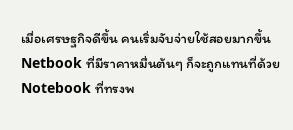เมื่อเศรษฐกิจดีขึ้น คนเริ่มจับจ่ายใช้สอยมากขึ้น Netbook ที่มีราคาหมื่นต้นๆ ก็จะถูกแทนที่ด้วย Notebook ที่ทรงพ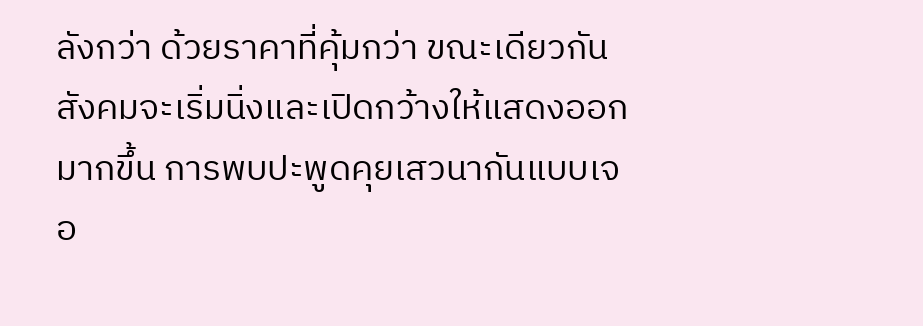ลังกว่า ด้วยราคาที่คุ้มกว่า ขณะเดียวกันสังคมจะเริ่มนิ่งและเปิดกว้างให้แสดงออกมากขึ้น การพบปะพูดคุยเสวนากันแบบเจอ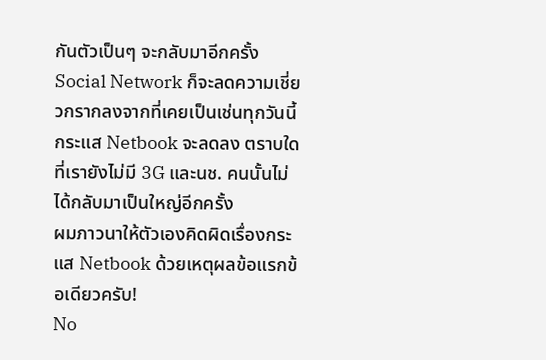กันตัวเป็นๆ จะกลับมาอีกครั้ง Social Network ก็จะลดความเชี่ยวกรากลงจากที่เคยเป็นเช่นทุกวันนี้
กระแส Netbook จะลดลง ตราบใดที่เรายังไม่มี 3G และนช. คนนั้นไม่ได้กลับมาเป็นใหญ่อีกครั้ง
ผมภาวนาให้ตัวเองคิดผิดเรื่องกระแส Netbook ด้วยเหตุผลข้อแรกข้อเดียวครับ!
No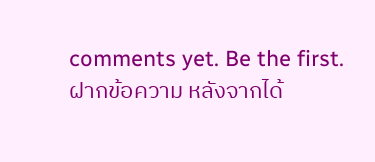comments yet. Be the first.
ฝากข้อความ หลังจากได้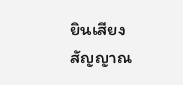ยินเสียงสัญญาณ